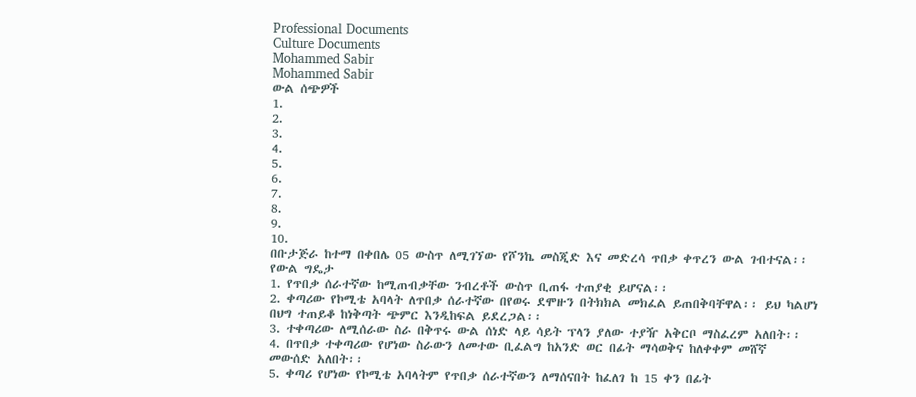Professional Documents
Culture Documents
Mohammed Sabir
Mohammed Sabir
ውል ሰጭዎች
1.
2.
3.
4.
5.
6.
7.
8.
9.
10.
በቡታጅራ ከተማ በቀበሌ 05 ውስጥ ለሚገኘው የሾንኬ መስጂድ እና መድረሳ ጥበቃ ቀጥረን ውል ገብተናል፡፡
የውል ግዴታ
1. የጥበቃ ሰራተኛው ከሚጠብቃቸው ንብረቶች ውስጥ ቢጠፋ ተጠያቂ ይሆናል፡፡
2. ቀጣሪው የኮሚቴ አባላት ለጥበቃ ሰራተኛው በየወሩ ደሞዙን በትክክል መክፈል ይጠበቅባቸዋል፡፡ ይህ ካልሆነ
በህግ ተጠይቆ ከነቅጣት ጭምር እንዲከፍል ይደረጋል፡፡
3. ተቀጣሪው ለሚሰራው ስራ በቅጥሩ ውል ሰነድ ላይ ሳይት ፕላን ያለው ተያዥ አቅርቦ ማስፈረም አለበት፡፡
4. በጥበቃ ተቀጣሪው የሆነው ስራውን ለመተው ቢፈልግ ከአንድ ወር በፊት ማሳወቅና ከለቀቀም መሸኛ
መውሰድ አለበት፡፡
5. ቀጣሪ የሆነው የኮሚቴ አባላትም የጥበቃ ሰራተኛውን ለማሰናበት ከፈለገ ከ 15 ቀን በፊት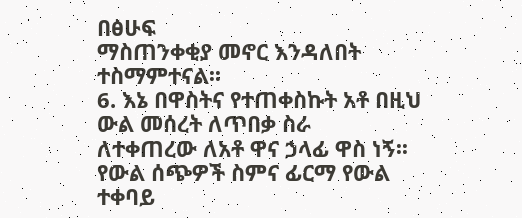በፅሁፍ
ማስጠንቀቂያ መኖር እንዳለበት ተስማምተናል፡፡
6. እኔ በዋስትና የተጠቀስኩት አቶ በዚህ ውል መሰረት ለጥበቃ ስራ
ለተቀጠረው ለአቶ ዋና ኃላፊ ዋስ ነኝ፡፡
የውል ሰጭዎች ስምና ፊርማ የውል ተቀባይ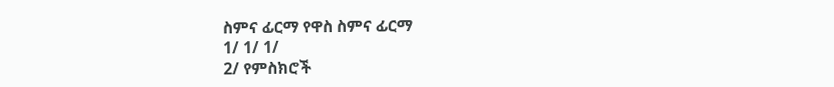ስምና ፊርማ የዋስ ስምና ፊርማ
1/ 1/ 1/
2/ የምስክሮች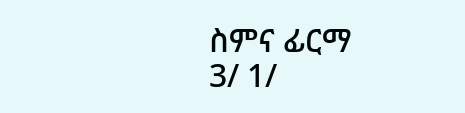ስምና ፊርማ
3/ 1/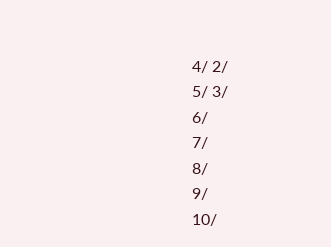4/ 2/
5/ 3/
6/
7/
8/
9/
10/